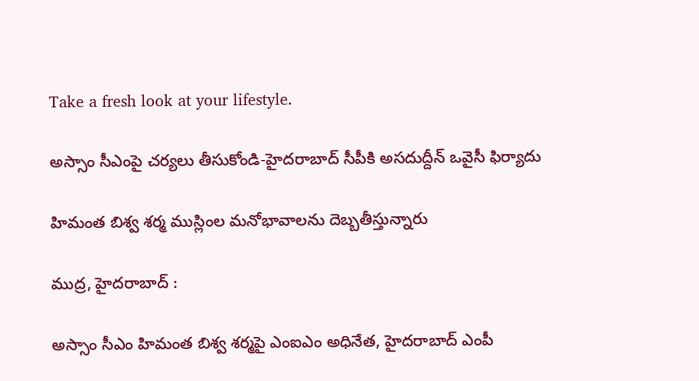Take a fresh look at your lifestyle.

అస్సాం సీఎంపై చర్యలు తీసుకోండి-హైదరాబాద్ సీపీకి అసదుద్దీన్ ఒవైసీ ఫిర్యాదు

హిమంత బిశ్వ శర్మ ముస్లింల మనోభావాలను దెబ్బతీస్తున్నారు

ముద్ర, హైదరాబాద్ :

అస్సాం సీఎం హిమంత బిశ్వ శర్మపై ఎంఐఎం అధినేత, హైదరాబాద్ ఎంపీ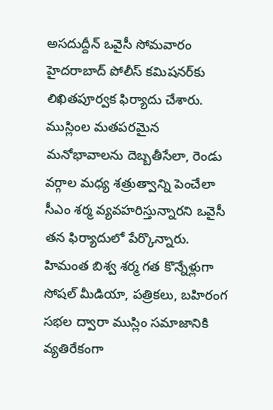అసదుద్దీన్ ఒవైసీ సోమవారం హైదరాబాద్ పోలీస్ కమిషనర్‌కు లిఖితపూర్వక ఫిర్యాదు చేశారు. ముస్లింల మతపరమైన మనోభావాలను దెబ్బతీసేలా, రెండు వర్గాల మధ్య శత్రుత్వాన్ని పెంచేలా సీఎం శర్మ వ్యవహరిస్తున్నారని ఒవైసీ తన ఫిర్యాదులో పేర్కొన్నారు. హిమంత బిశ్వ శర్మ గత కొన్నేళ్లుగా సోషల్ మీడియా, పత్రికలు, బహిరంగ సభల ద్వారా ముస్లిం సమాజానికి వ్యతిరేకంగా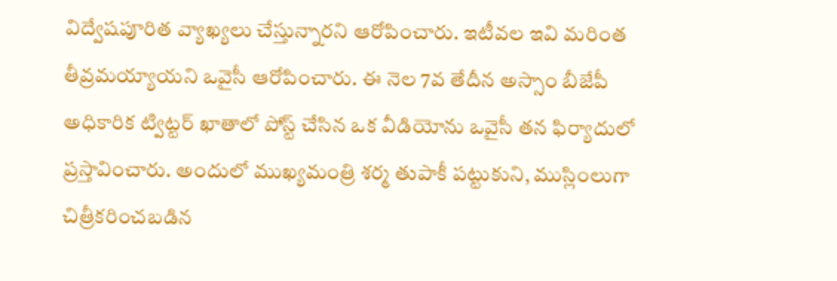విద్వేషపూరిత వ్యాఖ్యలు చేస్తున్నారని ఆరోపించారు. ఇటీవల ఇవి మరింత తీవ్రమయ్యాయని ఒవైసీ ఆరోపించారు. ఈ నెల 7వ తేదీన అస్సాం బీజేపీ అధికారిక ట్విట్టర్ ఖాతాలో పోస్ట్ చేసిన ఒక వీడియోను ఒవైసీ తన ఫిర్యాదులో ప్రస్తావించారు. అందులో ముఖ్యమంత్రి శర్మ తుపాకీ పట్టుకుని, ముస్లింలుగా చిత్రీకరించబడిన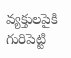వ్యక్తులపైకి గురిపెట్టి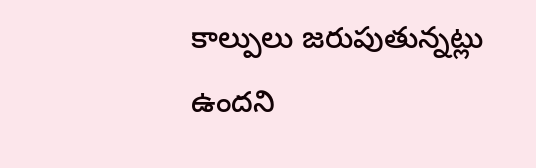కాల్పులు జరుపుతున్నట్లు ఉందని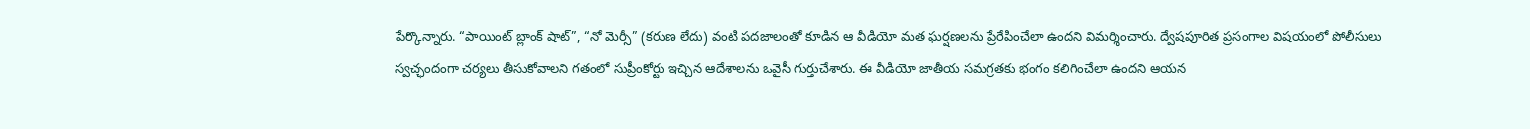పేర్కొన్నారు. “పాయింట్ బ్లాంక్ షాట్”, “నో మెర్సీ” (కరుణ లేదు) వంటి పదజాలంతో కూడిన ఆ వీడియో మత ఘర్షణలను ప్రేరేపించేలా ఉందని విమర్శించారు. ద్వేషపూరిత ప్రసంగాల విషయంలో పోలీసులు స్వచ్ఛందంగా చర్యలు తీసుకోవాలని గతంలో సుప్రీంకోర్టు ఇచ్చిన ఆదేశాలను ఒవైసీ గుర్తుచేశారు. ఈ వీడియో జాతీయ సమగ్రతకు భంగం కలిగించేలా ఉందని ఆయన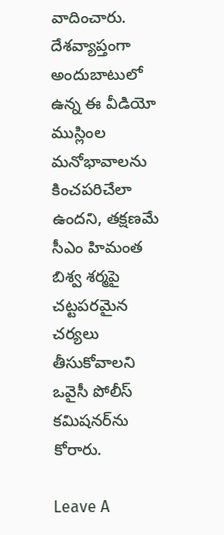వాదించారు. దేశవ్యాప్తంగా అందుబాటులో ఉన్న ఈ వీడియో ముస్లింల మనోభావాలను కించపరిచేలా ఉందని, తక్షణమే సీఎం హిమంత బిశ్వ శర్మపై చట్టపరమైన చర్యలు తీసుకోవాలని ఒవైసీ పోలీస్ కమిషనర్‌ను కోరారు.

Leave A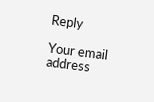Reply

Your email address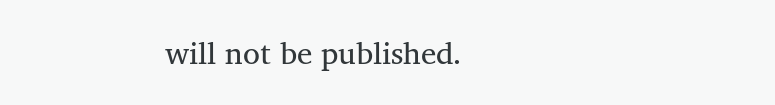will not be published.